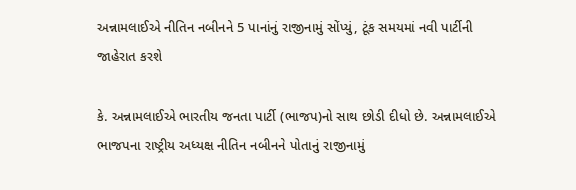અન્નામલાઈએ નીતિન નબીનને 5 પાનાંનું રાજીનામું સોંપ્યું, ટૂંક સમયમાં નવી પાર્ટીની જાહેરાત કરશે

કે. અન્નામલાઈએ ભારતીય જનતા પાર્ટી (ભાજપ)નો સાથ છોડી દીધો છે. અન્નામલાઈએ ભાજપના રાષ્ટ્રીય અધ્યક્ષ નીતિન નબીનને પોતાનું રાજીનામું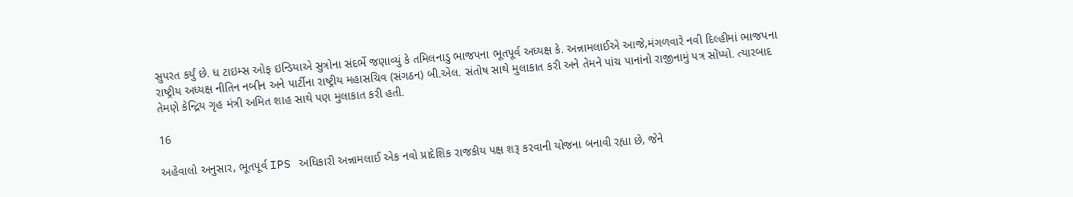સુપરત કર્યું છે. ધ ટાઇમ્સ ઓફ ઇન્ડિયાએ સુત્રોના સંદર્ભે જણાવ્યું કે તમિલનાડુ ભાજપના ભૂતપૂર્વ અધ્યક્ષ કે. અન્નામલાઈએ આજે,મંગળવારે નવી દિલ્હીમાં ભાજપના રાષ્ટ્રીય અધ્યક્ષ નીતિન નબીન અને પાર્ટીના રાષ્ટ્રીય મહાસચિવ (સંગઠન) બી.એલ. સંતોષ સાથે મુલાકાત કરી અને તેમને પાંચ પાનાંનો રાજીનામું પત્ર સોંપ્યો. ત્યારબાદ તેમણે કેન્દ્રિય ગૃહ મંત્રી અમિત શાહ સાથે પણ મુલાકાત કરી હતી.

16

અહેવાલો અનુસાર, ભૂતપૂર્વ IPS અધિકારી અન્નામલાઈ એક નવો પ્રાદેશિક રાજકીય પક્ષ શરૂ કરવાની યોજના બનાવી રહ્યા છે, જેને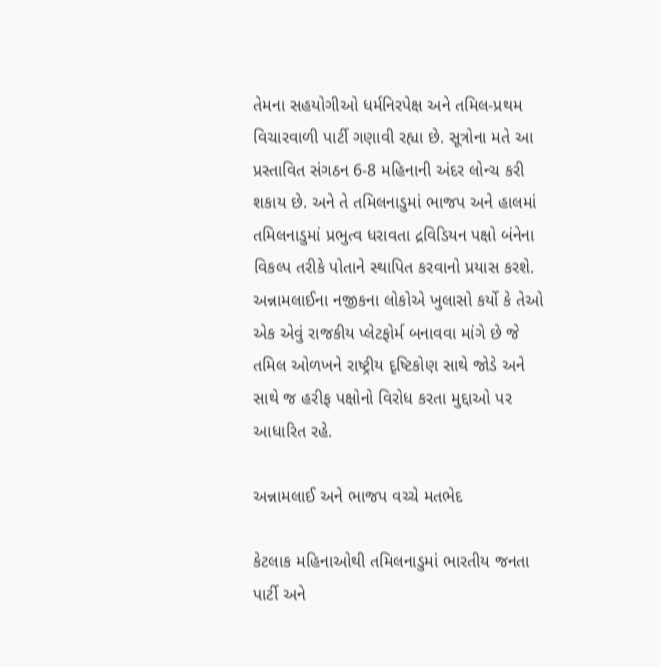તેમના સહયોગીઓ ધર્મનિરપેક્ષ અને તમિલ-પ્રથમ વિચારવાળી પાર્ટી ગણાવી રહ્યા છે. સૂત્રોના મતે આ પ્રસ્તાવિત સંગઠન 6-8 મહિનાની અંદર લોન્ચ કરી શકાય છે. અને તે તમિલનાડુમાં ભાજપ અને હાલમાં તમિલનાડુમાં પ્રભુત્વ ધરાવતા દ્રવિડિયન પક્ષો બંનેના વિકલ્પ તરીકે પોતાને સ્થાપિત કરવાનો પ્રયાસ કરશે. અન્નામલાઈના નજીકના લોકોએ ખુલાસો કર્યો કે તેઓ એક એવું રાજકીય પ્લેટફોર્મ બનાવવા માંગે છે જે તમિલ ઓળખને રાષ્ટ્રીય દૃષ્ટિકોણ સાથે જોડે અને સાથે જ હરીફ પક્ષોનો વિરોધ કરતા મુદ્દાઓ પર આધારિત રહે.

અન્નામલાઈ અને ભાજપ વચ્ચે મતભેદ

કેટલાક મહિનાઓથી તમિલનાડુમાં ભારતીય જનતા પાર્ટી અને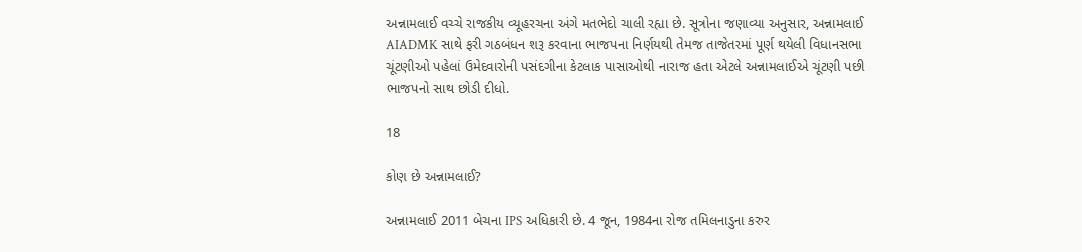અન્નામલાઈ વચ્ચે રાજકીય વ્યૂહરચના અંગે મતભેદો ચાલી રહ્યા છે. સૂત્રોના જણાવ્યા અનુસાર, અન્નામલાઈ AIADMK સાથે ફરી ગઠબંધન શરૂ કરવાના ભાજપના નિર્ણયથી તેમજ તાજેતરમાં પૂર્ણ થયેલી વિધાનસભા ચૂંટણીઓ પહેલાં ઉમેદવારોની પસંદગીના કેટલાક પાસાઓથી નારાજ હતા એટલે અન્નામલાઈએ ચૂંટણી પછી ભાજપનો સાથ છોડી દીધો.

18

કોણ છે અન્નામલાઈ?

અન્નામલાઈ 2011 બેચના IPS અધિકારી છે. 4 જૂન, 1984ના રોજ તમિલનાડુના કરુર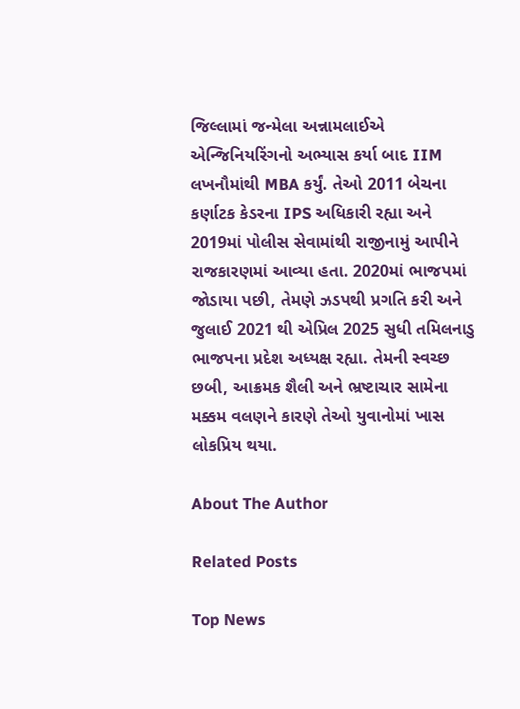જિલ્લામાં જન્મેલા અન્નામલાઈએ એન્જિનિયરિંગનો અભ્યાસ કર્યા બાદ IIM લખનૌમાંથી MBA કર્યું. તેઓ 2011 બેચના કર્ણાટક કેડરના IPS અધિકારી રહ્યા અને 2019માં પોલીસ સેવામાંથી રાજીનામું આપીને રાજકારણમાં આવ્યા હતા. 2020માં ભાજપમાં જોડાયા પછી, તેમણે ઝડપથી પ્રગતિ કરી અને જુલાઈ 2021 થી એપ્રિલ 2025 સુધી તમિલનાડુ ભાજપના પ્રદેશ અધ્યક્ષ રહ્યા. તેમની સ્વચ્છ છબી, આક્રમક શૈલી અને ભ્રષ્ટાચાર સામેના મક્કમ વલણને કારણે તેઓ યુવાનોમાં ખાસ લોકપ્રિય થયા.

About The Author

Related Posts

Top News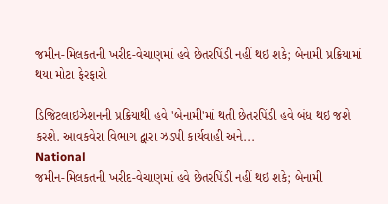જમીન-મિલકતની ખરીદ-વેચાણમાં હવે છેતરપિંડી નહીં થઇ શકે; બેનામી પ્રક્રિયામાં થયા મોટા ફેરફારો

ડિજિટલાઇઝેશનની પ્રક્રિયાથી હવે 'બેનામી'માં થતી છેતરપિંડી હવે બંધ થઇ જશે કરશે. આવકવેરા વિભાગ દ્વારા ઝડપી કાર્યવાહી અને...
National
જમીન-મિલકતની ખરીદ-વેચાણમાં હવે છેતરપિંડી નહીં થઇ શકે; બેનામી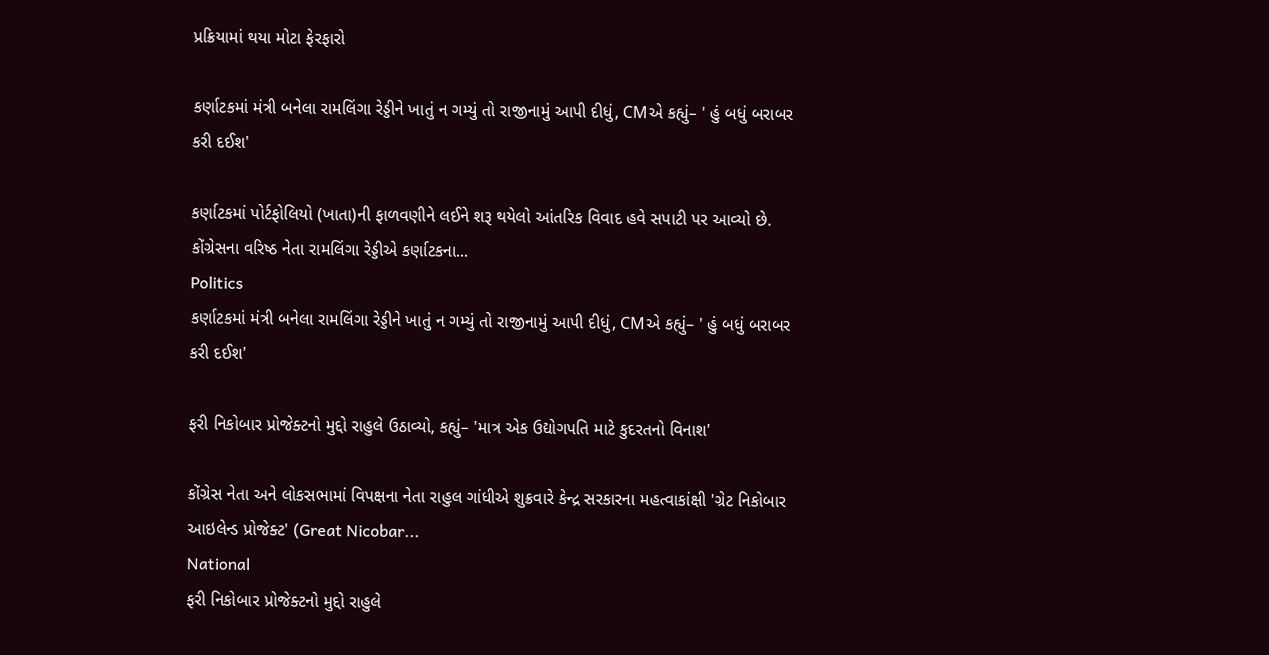પ્રક્રિયામાં થયા મોટા ફેરફારો

કર્ણાટકમાં મંત્રી બનેલા રામલિંગા રેડ્ડીને ખાતું ન ગમ્યું તો રાજીનામું આપી દીધું, CMએ કહ્યું– ' હું બધું બરાબર કરી દઈશ'

કર્ણાટકમાં પોર્ટફોલિયો (ખાતા)ની ફાળવણીને લઈને શરૂ થયેલો આંતરિક વિવાદ હવે સપાટી પર આવ્યો છે. કોંગ્રેસના વરિષ્ઠ નેતા રામલિંગા રેડ્ડીએ કર્ણાટકના...
Politics
કર્ણાટકમાં મંત્રી બનેલા રામલિંગા રેડ્ડીને ખાતું ન ગમ્યું તો રાજીનામું આપી દીધું, CMએ કહ્યું– ' હું બધું બરાબર કરી દઈશ'

ફરી નિકોબાર પ્રોજેક્ટનો મુદ્દો રાહુલે ઉઠાવ્યો, કહ્યું– 'માત્ર એક ઉદ્યોગપતિ માટે કુદરતનો વિનાશ'

કોંગ્રેસ નેતા અને લોકસભામાં વિપક્ષના નેતા રાહુલ ગાંધીએ શુક્રવારે કેન્દ્ર સરકારના મહત્વાકાંક્ષી 'ગ્રેટ નિકોબાર આઇલેન્ડ પ્રોજેક્ટ' (Great Nicobar...
National
ફરી નિકોબાર પ્રોજેક્ટનો મુદ્દો રાહુલે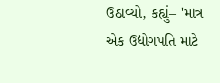ઉઠાવ્યો, કહ્યું– 'માત્ર એક ઉદ્યોગપતિ માટે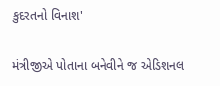કુદરતનો વિનાશ'

મંત્રીજીએ પોતાના બનેવીને જ એડિશનલ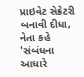પ્રાઇવેટ સેક્રેટરી બનાવી દીધા, નેતા કહે 'સંબંધના આધારે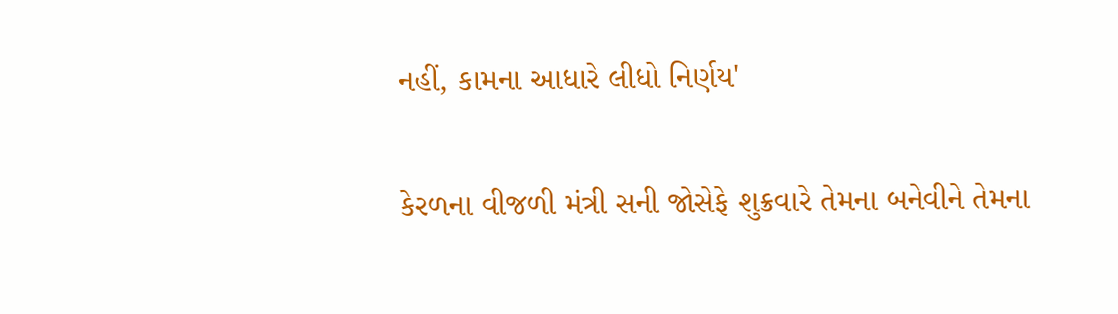નહીં, કામના આધારે લીધો નિર્ણય'

કેરળના વીજળી મંત્રી સની જોસેફે શુક્રવારે તેમના બનેવીને તેમના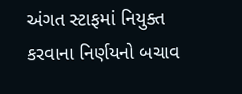અંગત સ્ટાફમાં નિયુક્ત કરવાના નિર્ણયનો બચાવ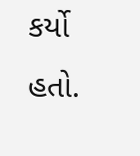કર્યો હતો.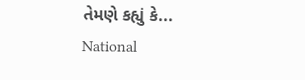તેમણે કહ્યું કે...
National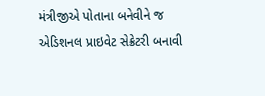મંત્રીજીએ પોતાના બનેવીને જ એડિશનલ પ્રાઇવેટ સેક્રેટરી બનાવી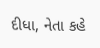દીધા, નેતા કહે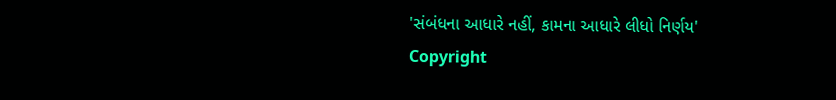'સંબંધના આધારે નહીં, કામના આધારે લીધો નિર્ણય'
Copyright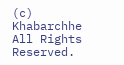(c) Khabarchhe All Rights Reserved.